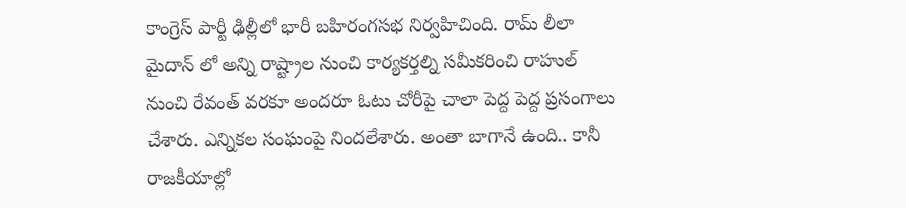కాంగ్రెస్ పార్టీ ఢిల్లీలో భారీ బహిరంగసభ నిర్వహిచింది. రామ్ లీలా మైదాన్ లో అన్ని రాష్ట్రాల నుంచి కార్యకర్తల్ని సమీకరించి రాహుల్ నుంచి రేవంత్ వరకూ అందరూ ఓటు చోరీపై చాలా పెద్ద పెద్ద ప్రసంగాలు చేశారు. ఎన్నికల సంఘంపై నిందలేశారు. అంతా బాగానే ఉంది.. కానీ రాజకీయాల్లో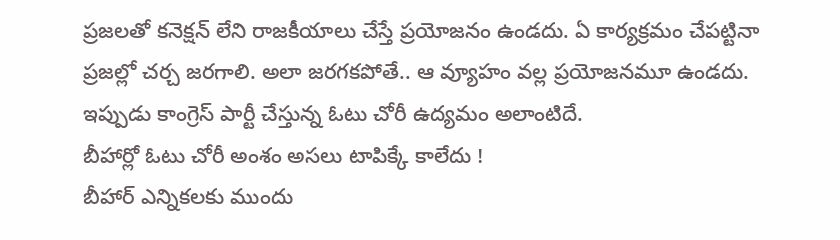ప్రజలతో కనెక్షన్ లేని రాజకీయాలు చేస్తే ప్రయోజనం ఉండదు. ఏ కార్యక్రమం చేపట్టినా ప్రజల్లో చర్చ జరగాలి. అలా జరగకపోతే.. ఆ వ్యూహం వల్ల ప్రయోజనమూ ఉండదు. ఇప్పుడు కాంగ్రెస్ పార్టీ చేస్తున్న ఓటు చోరీ ఉద్యమం అలాంటిదే.
బీహార్లో ఓటు చోరీ అంశం అసలు టాపిక్కే కాలేదు !
బీహార్ ఎన్నికలకు ముందు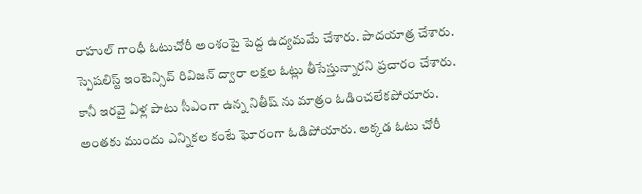రాహుల్ గాంధీ ఓటుచోరీ అంశంపై పెద్ద ఉద్యమమే చేశారు. పాదయాత్ర చేశారు. స్పెషలిస్ట్ ఇంటెన్సివ్ రివిజన్ ద్వారా లక్షల ఓట్లు తీసేస్తున్నారని ప్రచారం చేశారు. కానీ ఇరవై ఏళ్ల పాటు సీఎంగా ఉన్న నితీష్ ను మాత్రం ఓడించలేకపోయారు. అంతకు ముందు ఎన్నికల కంటే ఘోరంగా ఓడిపోయారు. అక్కడ ఓటు చోరీ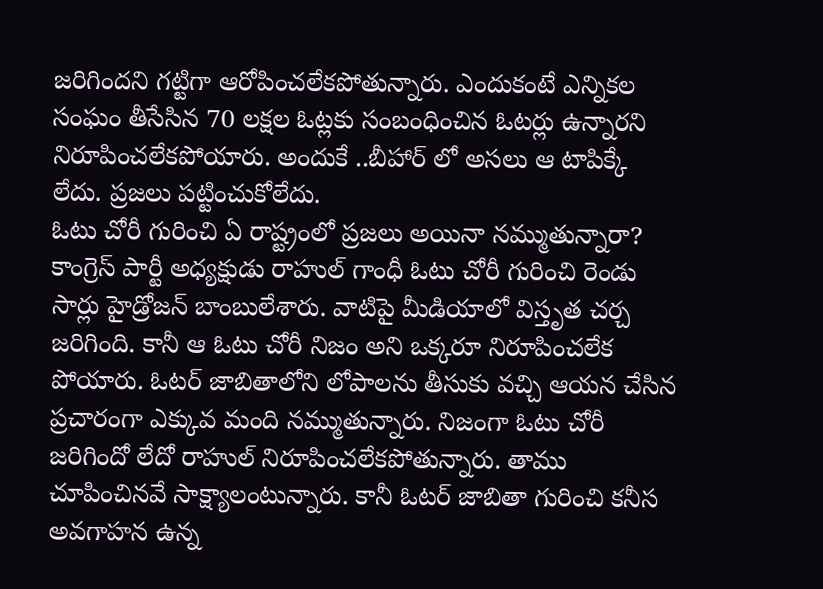జరిగిందని గట్టిగా ఆరోపించలేకపోతున్నారు. ఎందుకంటే ఎన్నికల సంఘం తీసేసిన 70 లక్షల ఓట్లకు సంబంధించిన ఓటర్లు ఉన్నారని నిరూపించలేకపోయారు. అందుకే ..బీహార్ లో అసలు ఆ టాపిక్కే లేదు. ప్రజలు పట్టించుకోలేదు.
ఓటు చోరీ గురించి ఏ రాష్ట్రంలో ప్రజలు అయినా నమ్ముతున్నారా?
కాంగ్రెస్ పార్టీ అధ్యక్షుడు రాహుల్ గాంధీ ఓటు చోరీ గురించి రెండు సార్లు హైడ్రోజన్ బాంబులేశారు. వాటిపై మీడియాలో విస్తృత చర్చ జరిగింది. కానీ ఆ ఓటు చోరీ నిజం అని ఒక్కరూ నిరూపించలేక పోయారు. ఓటర్ జాబితాలోని లోపాలను తీసుకు వచ్చి ఆయన చేసిన ప్రచారంగా ఎక్కువ మంది నమ్ముతున్నారు. నిజంగా ఓటు చోరీ జరిగిందో లేదో రాహుల్ నిరూపించలేకపోతున్నారు. తాము చూపించినవే సాక్ష్యాలంటున్నారు. కానీ ఓటర్ జాబితా గురించి కనీస అవగాహన ఉన్న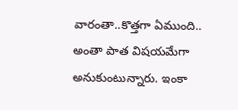వారంతా..కొత్తగా ఏముంది.. అంతా పాత విషయమేగా అనుకుంటున్నారు. ఇంకా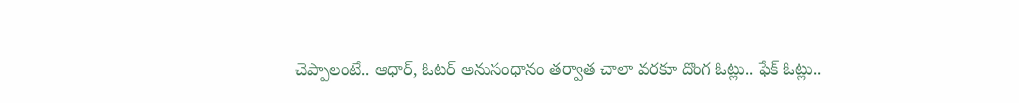చెప్పాలంటే.. ఆధార్, ఓటర్ అనుసంధానం తర్వాత చాలా వరకూ దొంగ ఓట్లు.. ఫేక్ ఓట్లు..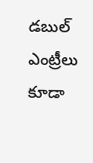డబుల్ ఎంట్రీలు కూడా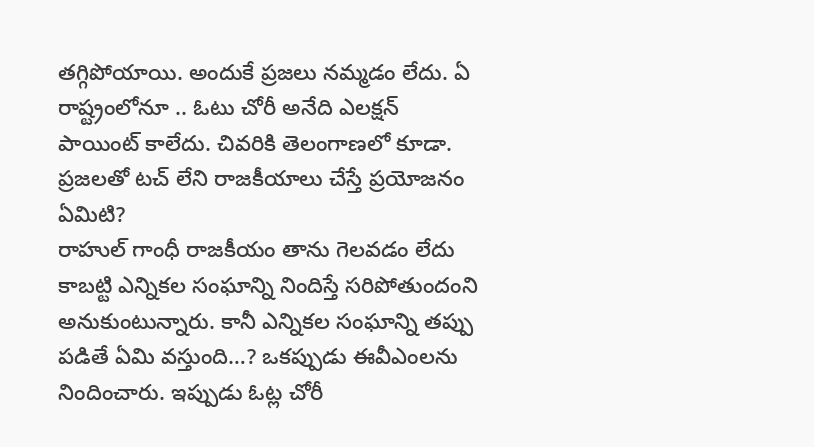తగ్గిపోయాయి. అందుకే ప్రజలు నమ్మడం లేదు. ఏ రాష్ట్రంలోనూ .. ఓటు చోరీ అనేది ఎలక్షన్ పాయింట్ కాలేదు. చివరికి తెలంగాణలో కూడా.
ప్రజలతో టచ్ లేని రాజకీయాలు చేస్తే ప్రయోజనం ఏమిటి?
రాహుల్ గాంధీ రాజకీయం తాను గెలవడం లేదు కాబట్టి ఎన్నికల సంఘాన్ని నిందిస్తే సరిపోతుందంని అనుకుంటున్నారు. కానీ ఎన్నికల సంఘాన్ని తప్పు పడితే ఏమి వస్తుంది…? ఒకప్పుడు ఈవీఎంలను నిందించారు. ఇప్పుడు ఓట్ల చోరీ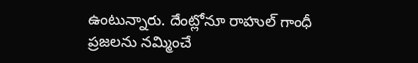ఉంటున్నారు. దేంట్లోనూ రాహుల్ గాంధీ ప్రజలను నమ్మించే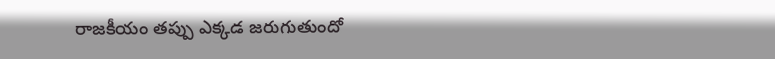రాజకీయం తప్పు ఎక్కడ జరుగుతుందో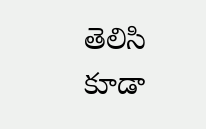తెలిసి కూడా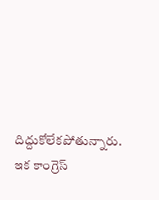దిద్దుకోలేకపోతున్నారు. ఇక కాంగ్రెస్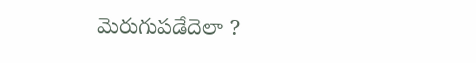మెరుగుపడేదెలా ?